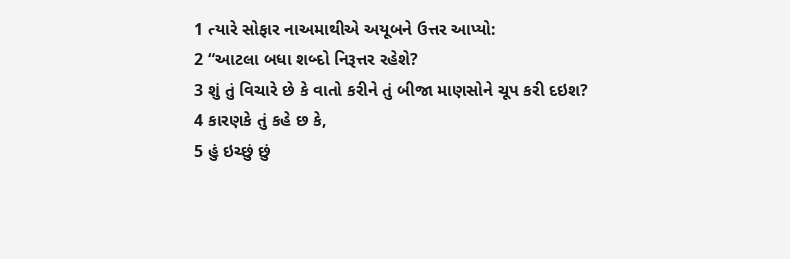1 ત્યારે સોફાર નાઅમાથીએ અયૂબને ઉત્તર આપ્યો:
2 “આટલા બધા શબ્દો નિરૂત્તર રહેશે?
3 શું તું વિચારે છે કે વાતો કરીને તું બીજા માણસોને ચૂપ કરી દઇશ?
4 કારણકે તું કહે છ કે,
5 હું ઇચ્છું છું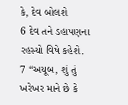કે, દેવ બોલશે
6 દેવ તને ડહાપણના રહસ્યો વિષે કહેશે.
7 “અયૂબ, શું તું ખરેખર માને છે કે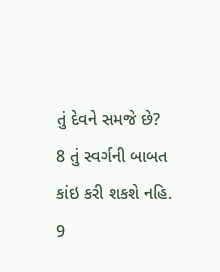તું દેવને સમજે છે?
8 તું સ્વર્ગની બાબત કાંઇ કરી શકશે નહિ.
9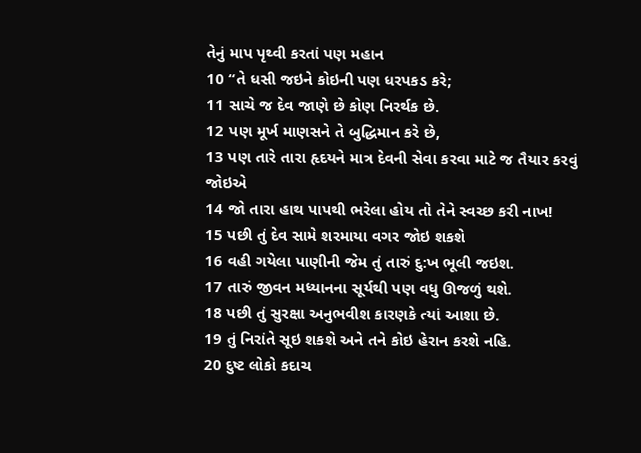તેનું માપ પૃથ્વી કરતાં પણ મહાન
10 “તે ધસી જઇને કોઇની પણ ધરપકડ કરે;
11 સાચે જ દેવ જાણે છે કોણ નિરર્થક છે.
12 પણ મૂર્ખ માણસને તે બુદ્ધિમાન કરે છે,
13 પણ તારે તારા હૃદયને માત્ર દેવની સેવા કરવા માટે જ તૈયાર કરવું જોઇએ
14 જો તારા હાથ પાપથી ભરેલા હોય તો તેને સ્વચ્છ કરી નાખ!
15 પછી તું દેવ સામે શરમાયા વગર જોઇ શકશે
16 વહી ગયેલા પાણીની જેમ તું તારું દુ:ખ ભૂલી જઇશ.
17 તારું જીવન મધ્યાનના સૂર્યથી પણ વધુ ઊજળું થશે.
18 પછી તું સુરક્ષા અનુભવીશ કારણકે ત્યાં આશા છે.
19 તું નિરાંતે સૂઇ શકશે અને તને કોઇ હેરાન કરશે નહિ.
20 દુષ્ટ લોકો કદાચ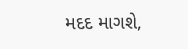મદદ માગશે,